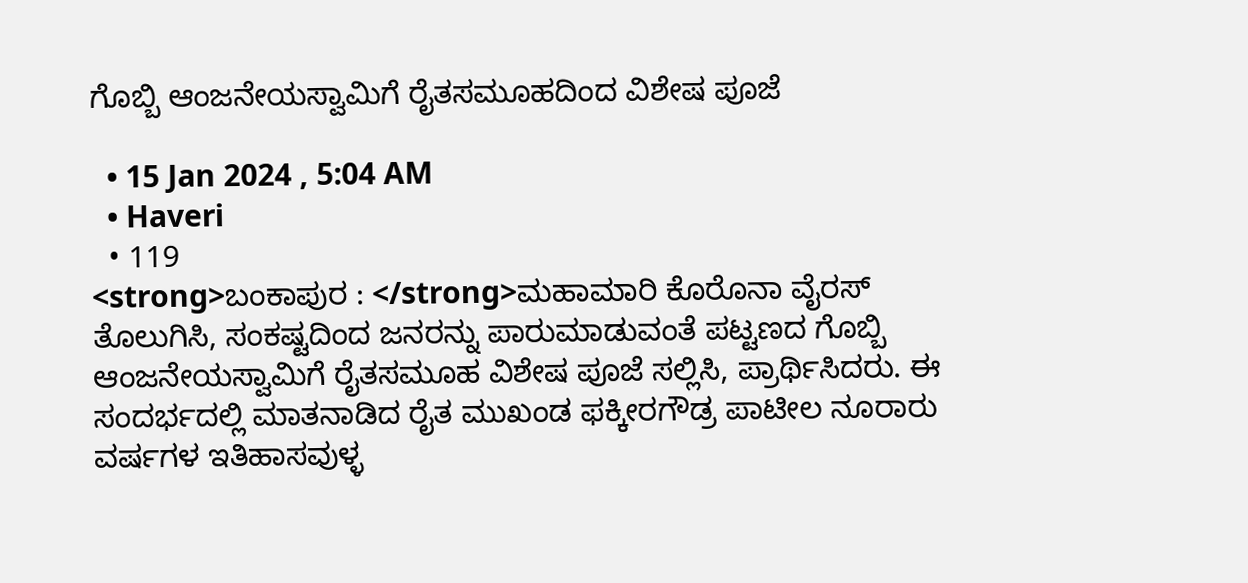ಗೊಬ್ಬಿ ಆಂಜನೇಯಸ್ವಾಮಿಗೆ ರೈತಸಮೂಹದಿಂದ ವಿಶೇಷ ಪೂಜೆ

  • 15 Jan 2024 , 5:04 AM
  • Haveri
  • 119
<strong>ಬಂಕಾಪುರ : </strong>ಮಹಾಮಾರಿ ಕೊರೊನಾ ವೈರಸ್ ತೊಲುಗಿಸಿ, ಸಂಕಷ್ಟದಿಂದ ಜನರನ್ನು ಪಾರುಮಾಡುವಂತೆ ಪಟ್ಟಣದ ಗೊಬ್ಬಿ ಆಂಜನೇಯಸ್ವಾಮಿಗೆ ರೈತಸಮೂಹ ವಿಶೇಷ ಪೂಜೆ ಸಲ್ಲಿಸಿ, ಪ್ರಾರ್ಥಿಸಿದರು. ಈ ಸಂದರ್ಭದಲ್ಲಿ ಮಾತನಾಡಿದ ರೈತ ಮುಖಂಡ ಫಕ್ಕೀರಗೌಡ್ರ ಪಾಟೀಲ ನೂರಾರು ವರ್ಷಗಳ ಇತಿಹಾಸವುಳ್ಳ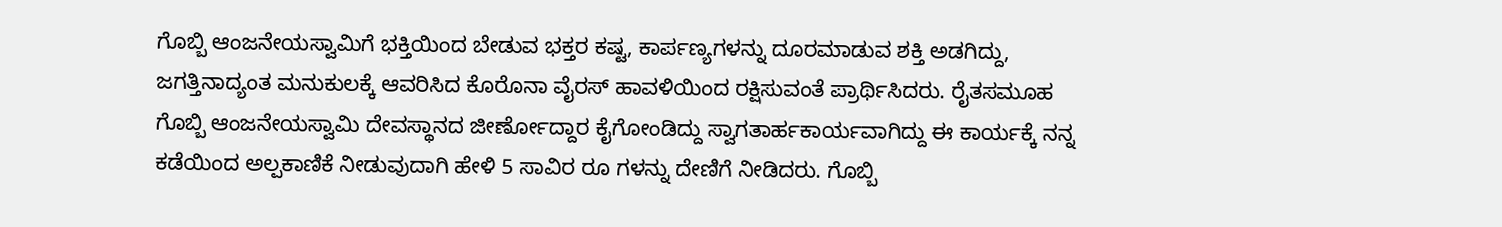ಗೊಬ್ಬಿ ಆಂಜನೇಯಸ್ವಾಮಿಗೆ ಭಕ್ತಿಯಿಂದ ಬೇಡುವ ಭಕ್ತರ ಕಷ್ಟ, ಕಾರ್ಪಣ್ಯಗಳನ್ನು ದೂರಮಾಡುವ ಶಕ್ತಿ ಅಡಗಿದ್ದು, ಜಗತ್ತಿನಾದ್ಯಂತ ಮನುಕುಲಕ್ಕೆ ಆವರಿಸಿದ ಕೊರೊನಾ ವೈರಸ್ ಹಾವಳಿಯಿಂದ ರಕ್ಷಿಸುವಂತೆ ಪ್ರಾರ್ಥಿಸಿದರು. ರೈತಸಮೂಹ ಗೊಬ್ಬಿ ಆಂಜನೇಯಸ್ವಾಮಿ ದೇವಸ್ಥಾನದ ಜೀರ್ಣೋದ್ದಾರ ಕೈಗೋಂಡಿದ್ದು ಸ್ವಾಗತಾರ್ಹಕಾರ್ಯವಾಗಿದ್ದು ಈ ಕಾರ್ಯಕ್ಕೆ ನನ್ನ ಕಡೆಯಿಂದ ಅಲ್ಪಕಾಣಿಕೆ ನೀಡುವುದಾಗಿ ಹೇಳಿ 5 ಸಾವಿರ ರೂ ಗಳನ್ನು ದೇಣಿಗೆ ನೀಡಿದರು. ಗೊಬ್ಬಿ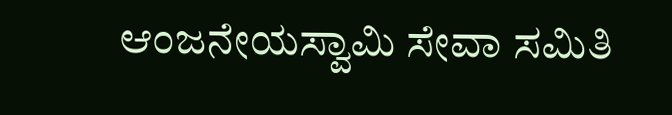ಆಂಜನೇಯಸ್ವಾಮಿ ಸೇವಾ ಸಮಿತಿ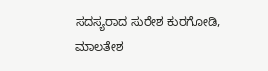ಸದಸ್ಯರಾದ ಸುರೇಶ ಕುರಗೋಡಿ, ಮಾಲತೇಶ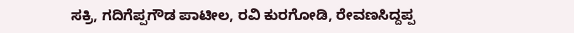ಸಕ್ರಿ, ಗದಿಗೆಪ್ಪಗೌಡ ಪಾಟೀಲ, ರವಿ ಕುರಗೋಡಿ, ರೇವಣಸಿದ್ದಪ್ಪ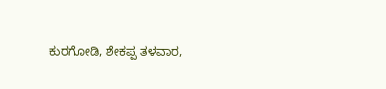ಕುರಗೋಡಿ, ಶೇಕಪ್ಪ ತಳವಾರ,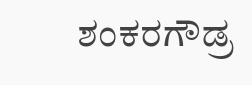ಶಂಕರಗೌಡ್ರ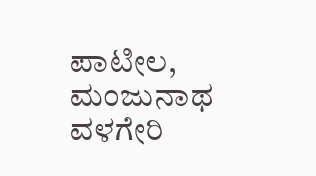ಪಾಟೀಲ, ಮಂಜುನಾಥ ವಳಗೇರಿ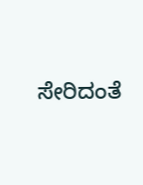ಸೇರಿದಂತೆ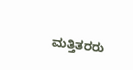ಮತ್ತಿತರರು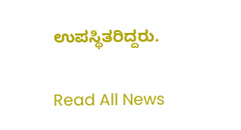ಉಪಸ್ಥಿತರಿದ್ದರು.

Read All News